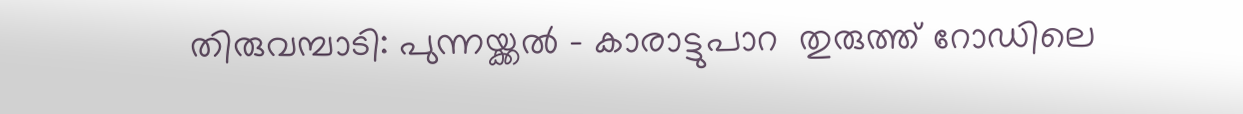തിരുവമ്പാടി: പുന്നയ്ക്കൽ - കാരാട്ടുപാറ  തുരുത്ത് റോഡിലെ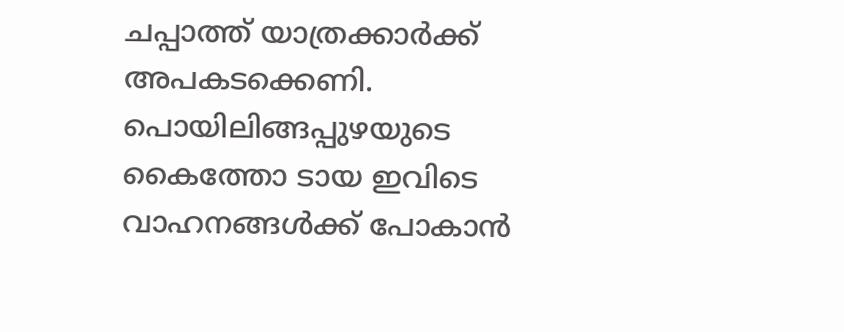ചപ്പാത്ത് യാത്രക്കാർക്ക് അപകടക്കെണി. പൊയിലിങ്ങപ്പുഴയുടെ കൈത്തോ ടായ ഇവിടെ വാഹനങ്ങൾക്ക് പോകാൻ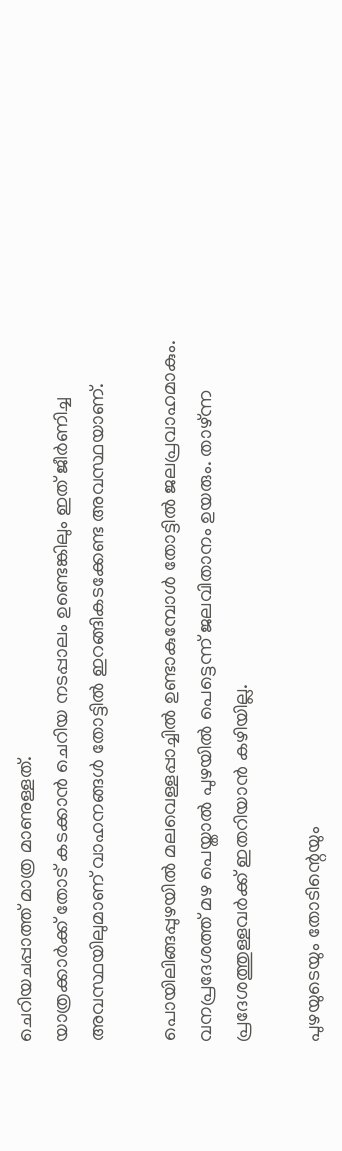ചെറിയചപ്പാത്ത് മാത്ര മാണുള്ളത്.
യാത്രക്കാർക്ക് തോട് കടക്കാൻ ചെറിയ നടപ്പാലം ഉണ്ടെങ്കിലും ഇത് ജീർണിച്ച അവസ്ഥയിലുമാണ് വാഹനങ്ങൾ തോട്ടിൽ ഇറങ്ങികടക്കേണ്ട അവസ്ഥയാണ്.

പൊയിലിങ്ങപ്പുഴയിൽ മലവെള്ളപ്പാച്ചിൽ ഉണ്ടാകുമ്പോൾ തോട്ടിൽ ജലപ്രവാഹമാകും.
വനപ്രദേശത്ത് മഴ പെയ്താൽ പുഴയിൽ പെട്ടെന്ന് ജലവിതാനം ഉയരും. താഴ്ന്ന പ്രദേശത്തുള്ളവർക്ക് ഇതറിയാൻ കഴിയില്ല.

പുഴയുടെയും തോടിന്റെയും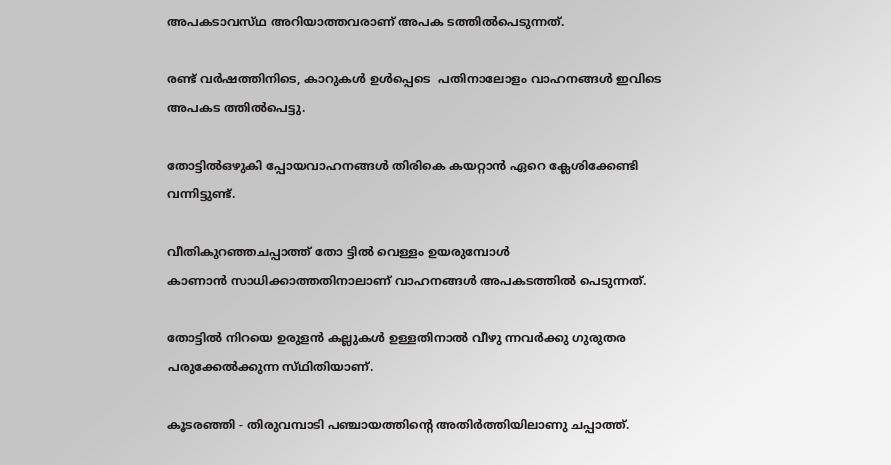അപകടാവസ്‌ഥ അറിയാത്തവരാണ് അപക ടത്തിൽപെടുന്നത്.

രണ്ട് വർഷത്തിനിടെ, കാറുകൾ ഉൾപ്പെടെ  പതിനാലോളം വാഹനങ്ങൾ ഇവിടെ അപകട ത്തിൽപെട്ടു.

തോട്ടിൽഒഴുകി പ്പോയവാഹനങ്ങൾ തിരികെ കയറ്റാൻ ഏറെ ക്ലേശിക്കേണ്ടി വന്നിട്ടുണ്ട്.

വീതികുറഞ്ഞചപ്പാത്ത് തോ ട്ടിൽ വെള്ളം ഉയരുമ്പോൾ
കാണാൻ സാധിക്കാത്തതിനാലാണ് വാഹനങ്ങൾ അപകടത്തിൽ പെടുന്നത്.

തോട്ടിൽ നിറയെ ഉരുളൻ കല്ലുകൾ ഉള്ളതിനാൽ വീഴു ന്നവർക്കു ഗുരുതര പരുക്കേൽക്കുന്ന സ്‌ഥിതിയാണ്.

കൂടരഞ്ഞി - തിരുവമ്പാടി പഞ്ചായത്തിന്റെ അതിർത്തിയിലാണു ചപ്പാത്ത്.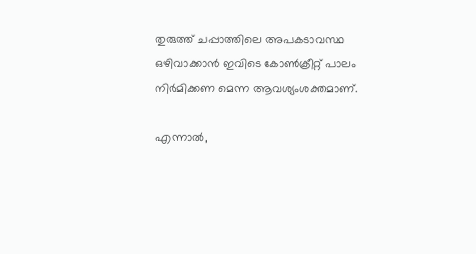തുരുത്ത് ചപ്പാത്തിലെ അപകടാവസ്ഥ ഒഴിവാക്കാൻ ഇവിടെ കോൺക്രീറ്റ് പാലം നിർമിക്കണ മെന്ന ആവശ്യംശക്തമാണ്.

എന്നാൽ,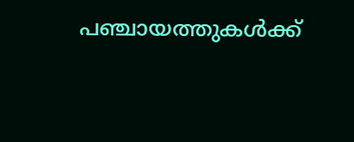പഞ്ചായത്തുകൾക്ക്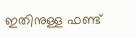ഇതിനുള്ള ഫണ്ട്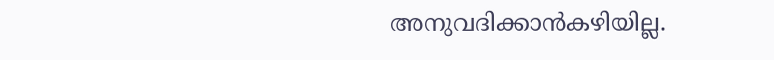അനുവദിക്കാൻകഴിയില്ല.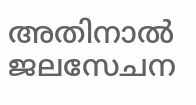അതിനാൽ ജലസേചന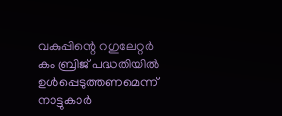വകുപ്പിന്റെ റഗുലേറ്റർ
കം ബ്രിജ് പദ്ധതിയിൽ ഉൾപ്പെടുത്തണമെന്ന് നാട്ടുകാർ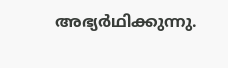അഭ്യർഥിക്കുന്നു.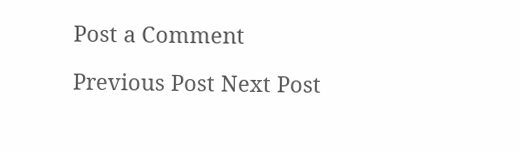Post a Comment

Previous Post Next Post